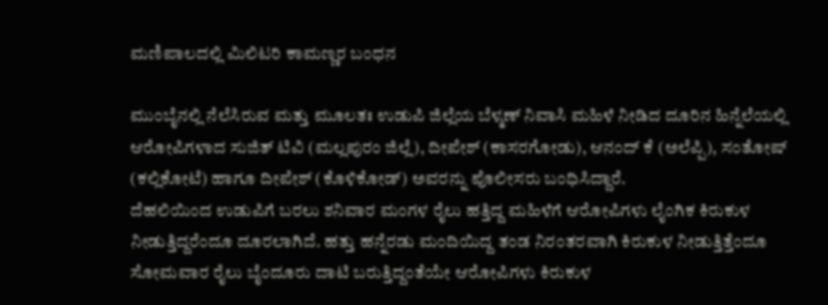ಮಣಿಪಾಲದಲ್ಲಿ ಮಿಲಿಟರಿ ಕಾಮಣ್ಣರ ಬಂಧನ

ಮುಂಬೈನಲ್ಲಿ ನೆಲೆಸಿರುವ ಮತ್ತು ಮೂಲತಃ ಉಡುಪಿ ಜಿಲ್ಲೆಯ ಬೆಳ್ಮಣ್ ನಿವಾಸಿ ಮಹಿಳೆ ನೀಡಿದ ದೂರಿನ ಹಿನ್ನೆಲೆಯಲ್ಲಿ ಆರೋಪಿಗಳಾದ ಸುಜಿತ್ ಟಿವಿ (ಮಲ್ಲಪುರಂ ಜಿಲ್ಲೆ), ದೀಪೇಶ್ (ಕಾಸರಗೋಡು), ಆನಂದ್ ಕೆ (ಅಲೆಪ್ಪಿ), ಸಂತೋಷ್ (ಕಲ್ಲಿಕೋಟೆ) ಹಾಗೂ ದೀಪೇಶ್ (ಕೊಳಿಕೋಡ್) ಅವರನ್ನು ಪೊಲೀಸರು ಬಂಧಿಸಿದ್ದಾರೆ.
ದೆಹಲಿಯಿಂದ ಉಡುಪಿಗೆ ಬರಲು ಶನಿವಾರ ಮಂಗಳ ರೈಲು ಹತ್ತಿದ್ದ ಮಹಿಳೆಗೆ ಆರೋಪಿಗಳು ಲೈಂಗಿಕ ಕಿರುಕುಳ ನೀಡುತ್ತಿದ್ದರೆಂದೂ ದೂರಲಾಗಿದೆ. ಹತ್ತು ಹನ್ನೆರಡು ಮಂದಿಯಿದ್ದ ತಂಡ ನಿರಂತರವಾಗಿ ಕಿರುಕುಳ ನೀಡುತ್ತಿತ್ತೆಂದೂ ಸೋಮವಾರ ರೈಲು ಬೈಂದೂರು ದಾಟಿ ಬರುತ್ತಿದ್ದಂತೆಯೇ ಆರೋಪಿಗಳು ಕಿರುಕುಳ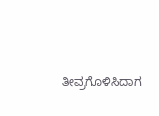ತೀವ್ರಗೊಳಿಸಿದಾಗ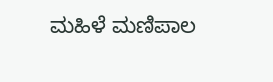ಮಹಿಳೆ ಮಣಿಪಾಲ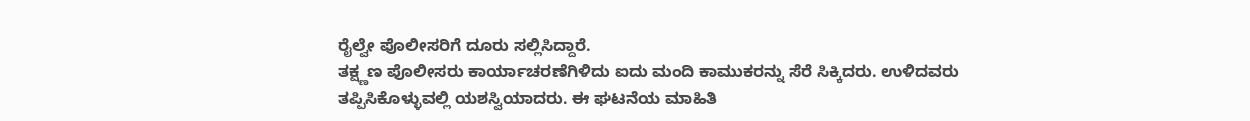ರೈಲ್ವೇ ಪೊಲೀಸರಿಗೆ ದೂರು ಸಲ್ಲಿಸಿದ್ದಾರೆ.
ತಕ್ಷ್ಣಣ ಪೊಲೀಸರು ಕಾರ್ಯಾಚರಣೆಗಿಳಿದು ಐದು ಮಂದಿ ಕಾಮುಕರನ್ನು ಸೆರೆ ಸಿಕ್ಕಿದರು. ಉಳಿದವರು ತಪ್ಪಿಸಿಕೊಳ್ಳುವಲ್ಲಿ ಯಶಸ್ವಿಯಾದರು. ಈ ಘಟನೆಯ ಮಾಹಿತಿ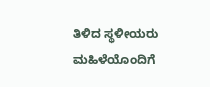ತಿಳಿದ ಸ್ಥಳೀಯರು ಮಹಿಳೆಯೊಂದಿಗೆ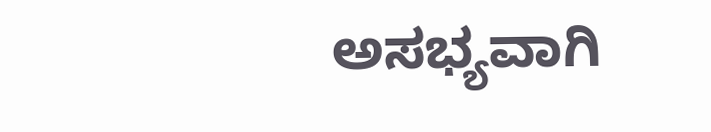ಅಸಭ್ಯವಾಗಿ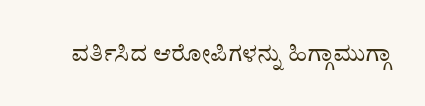ವರ್ತಿಸಿದ ಆರೋಪಿಗಳನ್ನು ಹಿಗ್ಗಾಮುಗ್ಗಾ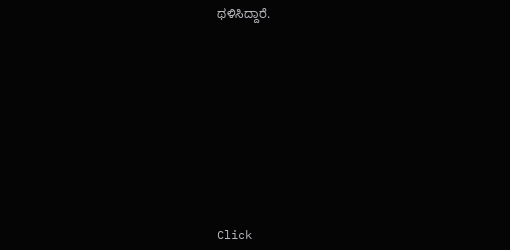ಥಳಿಸಿದ್ದಾರೆ.












Click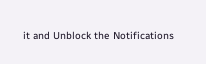it and Unblock the Notifications